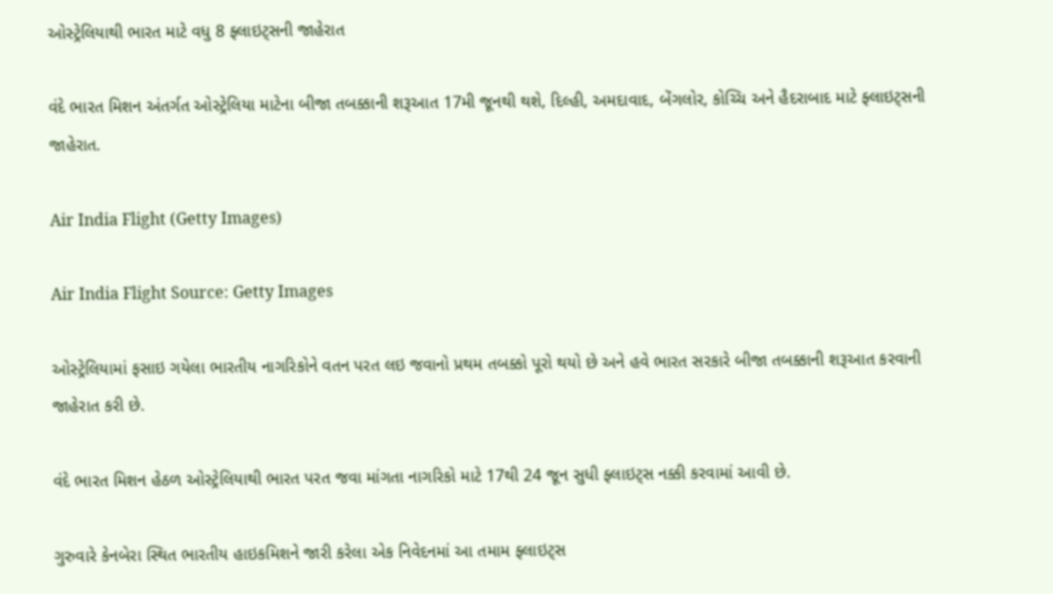ઓસ્ટ્રેલિયાથી ભારત માટે વધુ 8 ફ્લાઇટ્સની જાહેરાત

વંદે ભારત મિશન અંતર્ગત ઓસ્ટ્રેલિયા માટેના બીજા તબક્કાની શરૂઆત 17મી જૂનથી થશે, દિલ્હી, અમદાવાદ, બેંગલોર, કોચ્ચિ અને હૈદરાબાદ માટે ફ્લાઇટ્સની જાહેરાત.

Air India Flight (Getty Images)

Air India Flight Source: Getty Images

ઓસ્ટ્રેલિયામાં ફસાઇ ગયેલા ભારતીય નાગરિકોને વતન પરત લઇ જવાનો પ્રથમ તબક્કો પૂરો થયો છે અને હવે ભારત સરકારે બીજા તબક્કાની શરૂઆત કરવાની જાહેરાત કરી છે.

વંદે ભારત મિશન હેઠળ ઓસ્ટ્રેલિયાથી ભારત પરત જવા માંગતા નાગરિકો માટે 17થી 24 જૂન સુધી ફ્લાઇટ્સ નક્કી કરવામાં આવી છે.

ગુરુવારે કેનબેરા સ્થિત ભારતીય હાઇકમિશને જારી કરેલા એક નિવેદનમાં આ તમામ ફ્લાઇટ્સ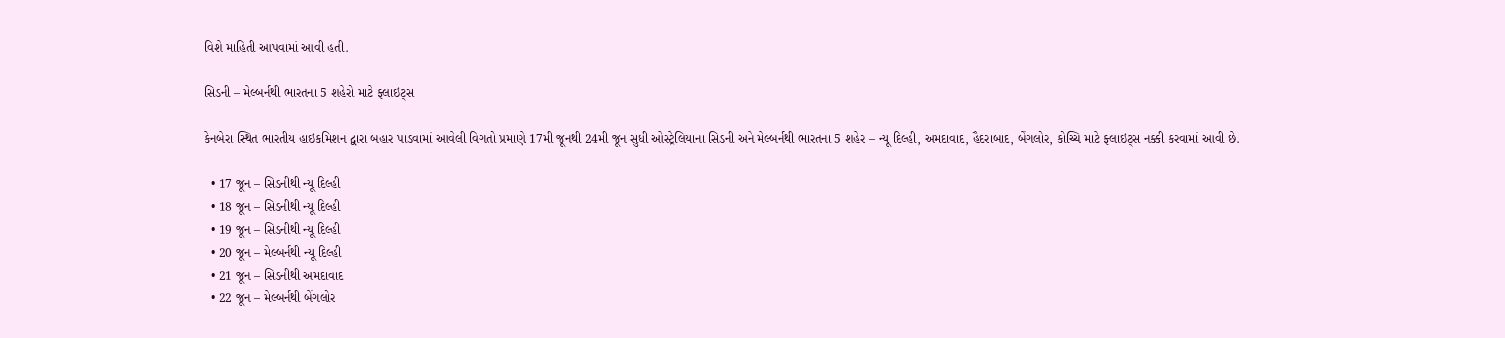વિશે માહિતી આપવામાં આવી હતી.

સિડની – મેલ્બર્નથી ભારતના 5 શહેરો માટે ફ્લાઇટ્સ

કેનબેરા સ્થિત ભારતીય હાઇકમિશન દ્વારા બહાર પાડવામાં આવેલી વિગતો પ્રમાણે 17મી જૂનથી 24મી જૂન સુધી ઓસ્ટ્રેલિયાના સિડની અને મેલ્બર્નથી ભારતના 5 શહેર – ન્યૂ દિલ્હી, અમદાવાદ, હૈદરાબાદ, બેંગલોર, કોચ્ચિ માટે ફ્લાઇટ્સ નક્કી કરવામાં આવી છે.

  • 17 જૂન – સિડનીથી ન્યૂ દિલ્હી
  • 18 જૂન – સિડનીથી ન્યૂ દિલ્હી
  • 19 જૂન – સિડનીથી ન્યૂ દિલ્હી
  • 20 જૂન – મેલ્બર્નથી ન્યૂ દિલ્હી
  • 21 જૂન – સિડનીથી અમદાવાદ
  • 22 જૂન – મેલ્બર્નથી બેંગલોર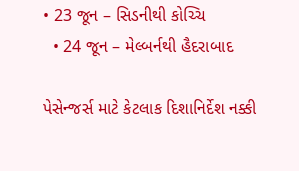• 23 જૂન – સિડનીથી કોચ્ચિ
  • 24 જૂન – મેલ્બર્નથી હૈદરાબાદ

પેસેન્જર્સ માટે કેટલાક દિશાનિર્દેશ નક્કી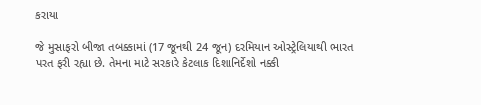કરાયા

જે મુસાફરો બીજા તબક્કામાં (17 જૂનથી 24 જૂન) દરમિયાન ઓસ્ટ્રેલિયાથી ભારત પરત ફરી રહ્યા છે. તેમના માટે સરકારે કેટલાક દિશાનિર્દેશો નક્કી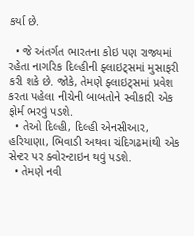કર્યા છે.

  • જે અંતર્ગત ભારતના કોઇ પણ રાજ્યમાં રહેતા નાગરિક દિલ્હીની ફ્લાઇટ્સમાં મુસાફરી કરી શકે છે. જોકે, તેમણે ફ્લાઇટ્સમાં પ્રવેશ કરતા પહેલા નીચેની બાબતોને સ્વીકારી એક ફોર્મ ભરવું પડશે.
  • તેઓ દિલ્હી, દિલ્હી એનસીઆર, હરિયાણા, ભિવાડી અથવા ચંદિગઢમાંથી એક સેન્ટર પર ક્વોરન્ટાઇન થવું પડશે.
  • તેમણે નવી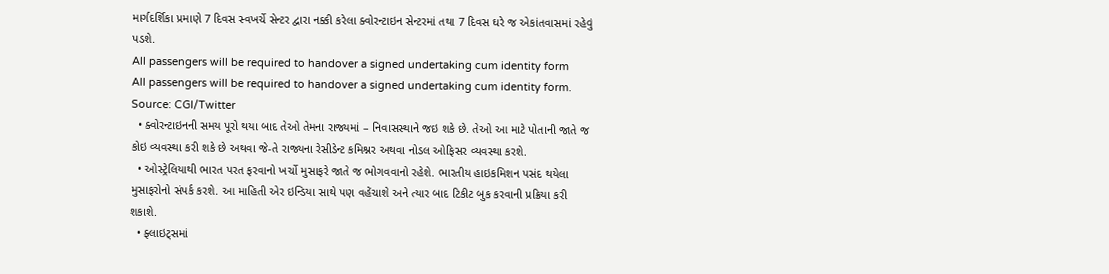માર્ગદર્શિકા પ્રમાણે 7 દિવસ સ્વખર્ચે સેન્ટર દ્વારા નક્કી કરેલા ક્વોરન્ટાઇન સેન્ટરમાં તથા 7 દિવસ ઘરે જ એકાંતવાસમાં રહેવું પડશે.
All passengers will be required to handover a signed undertaking cum identity form
All passengers will be required to handover a signed undertaking cum identity form. Source: CGI/Twitter
  • ક્વોરન્ટાઇનની સમય પૂરો થયા બાદ તેઓ તેમના રાજ્યમાં – નિવાસસ્થાને જઇ શકે છે. તેઓ આ માટે પોતાની જાતે જ કોઇ વ્યવસ્થા કરી શકે છે અથવા જે-તે રાજ્યના રેસીડેન્ટ કમિશ્નર અથવા નોડલ ઓફિસર વ્યવસ્થા કરશે.
  • ઓસ્ટ્રેલિયાથી ભારત પરત ફરવાનો ખર્ચો મુસાફરે જાતે જ ભોગવવાનો રહેશે. ભારતીય હાઇકમિશન પસંદ થયેલા મુસાફરોનો સંપર્ક કરશે. આ માહિતી એર ઇન્ડિયા સાથે પણ વહેંચાશે અને ત્યાર બાદ ટિકીટ બુક કરવાની પ્રક્રિયા કરી શકાશે.
  • ફ્લાઇટ્સમાં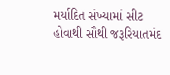મર્યાદિત સંખ્યામાં સીટ હોવાથી સૌથી જરૂરિયાતમંદ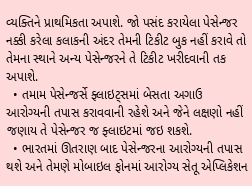વ્યક્તિને પ્રાથમિકતા અપાશે. જો પસંદ કરાયેલા પેસેન્જર નક્કી કરેલા કલાકની અંદર તેમની ટિકીટ બુક નહીં કરાવે તો તેમના સ્થાને અન્ય પેસેન્જરને તે ટિકીટ ખરીદવાની તક અપાશે.
  • તમામ પેસેન્જર્સે ફ્લાઇટ્સમાં બેસતા અગાઉ આરોગ્યની તપાસ કરાવવાની રહેશે અને જેને લક્ષણો નહીં જણાય તે પેસેન્જર જ ફ્લાઇટમાં જઇ શકશે.
  • ભારતમાં ઊતરાણ બાદ પેસેન્જરના આરોગ્યની તપાસ થશે અને તેમણે મોબાઇલ ફોનમાં આરોગ્ય સેતૂ એપ્લિકેશન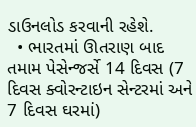ડાઉનલોડ કરવાની રહેશે.
  • ભારતમાં ઊતરાણ બાદ તમામ પેસેન્જર્સે 14 દિવસ (7 દિવસ ક્વોરન્ટાઇન સેન્ટરમાં અને 7 દિવસ ઘરમાં)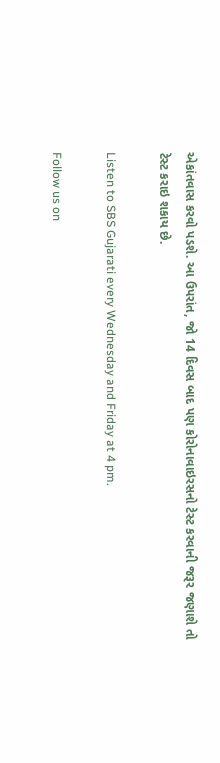એકાંતવાસ કરવો પડશે. આ ઉપરાંત, જો 14 દિવસ બાદ પણ કોરોનાવાઇરસનો ટેસ્ટ કરવાની જરૂર જણાશે તો ટેસ્ટ કરાઇ શકાય છે.

Listen to SBS Gujarati every Wednesday and Friday at 4 pm.

Follow us on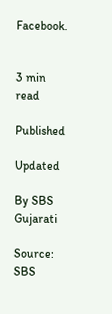Facebook.


3 min read

Published

Updated

By SBS Gujarati

Source: SBS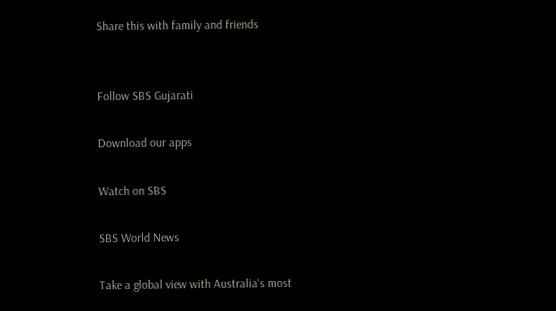Share this with family and friends


Follow SBS Gujarati

Download our apps

Watch on SBS

SBS World News

Take a global view with Australia's most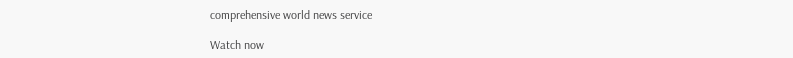comprehensive world news service

Watch now